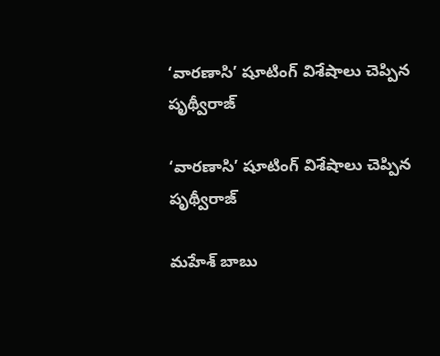‘వారణాసి’ షూటింగ్ విశేషాలు చెప్పిన పృథ్వీరాజ్

‘వారణాసి’ షూటింగ్ విశేషాలు చెప్పిన పృథ్వీరాజ్

మహేశ్ బాబు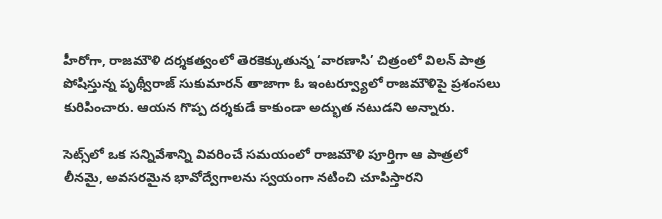హీరోగా, రాజమౌళి దర్శకత్వంలో తెరకెక్కుతున్న ‘వారణాసి’ చిత్రంలో విలన్ పాత్ర పోషిస్తున్న పృథ్వీరాజ్ సుకుమారన్ తాజాగా ఓ ఇంటర్వ్యూలో రాజమౌళిపై ప్రశంసలు కురిపించారు. ఆయన గొప్ప దర్శకుడే కాకుండా అద్భుత నటుడని అన్నారు.

సెట్స్‌లో ఒక సన్నివేశాన్ని వివరించే సమయంలో రాజమౌళి పూర్తిగా ఆ పాత్రలో లీనమై, అవసరమైన భావోద్వేగాలను స్వయంగా నటించి చూపిస్తారని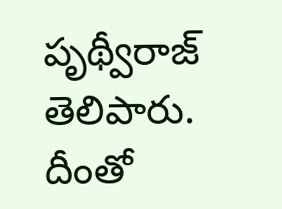పృథ్వీరాజ్ తెలిపారు. దీంతో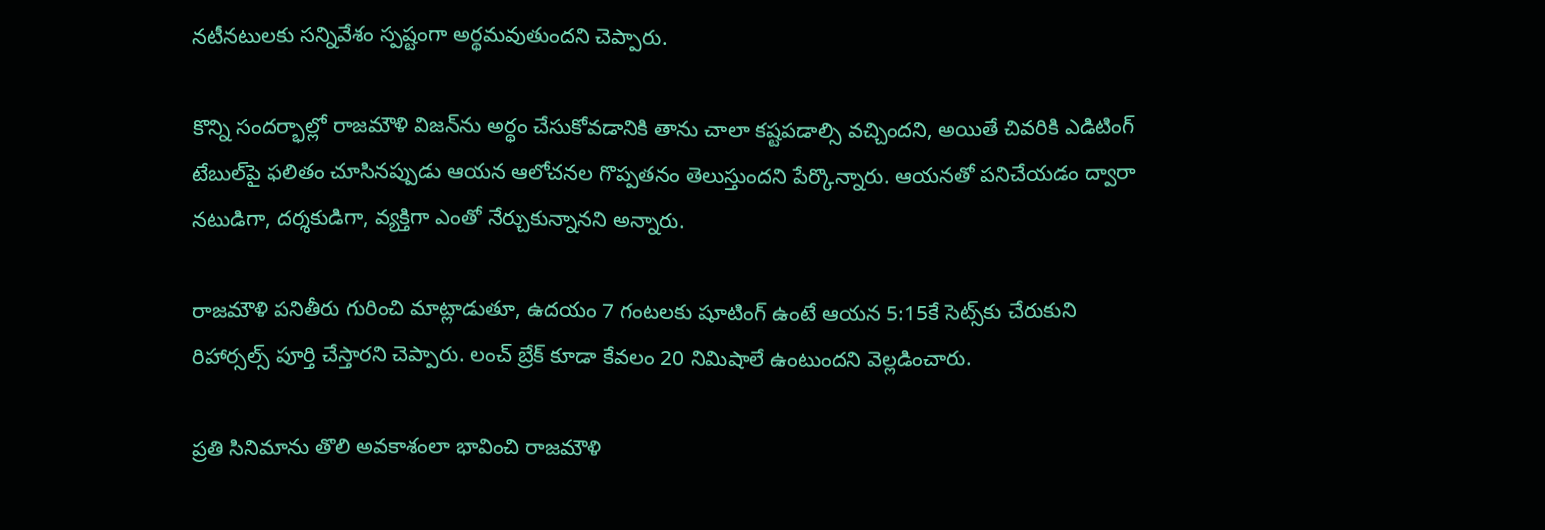నటీనటులకు సన్నివేశం స్పష్టంగా అర్థమవుతుందని చెప్పారు.

కొన్ని సందర్భాల్లో రాజమౌళి విజన్‌ను అర్థం చేసుకోవడానికి తాను చాలా కష్టపడాల్సి వచ్చిందని, అయితే చివరికి ఎడిటింగ్ టేబుల్‌పై ఫలితం చూసినప్పుడు ఆయన ఆలోచనల గొప్పతనం తెలుస్తుందని పేర్కొన్నారు. ఆయనతో పనిచేయడం ద్వారా నటుడిగా, దర్శకుడిగా, వ్యక్తిగా ఎంతో నేర్చుకున్నానని అన్నారు.

రాజమౌళి పనితీరు గురించి మాట్లాడుతూ, ఉదయం 7 గంటలకు షూటింగ్ ఉంటే ఆయన 5:15కే సెట్స్‌కు చేరుకుని రిహార్సల్స్ పూర్తి చేస్తారని చెప్పారు. లంచ్ బ్రేక్ కూడా కేవలం 20 నిమిషాలే ఉంటుందని వెల్లడించారు.

ప్రతి సినిమాను తొలి అవకాశంలా భావించి రాజమౌళి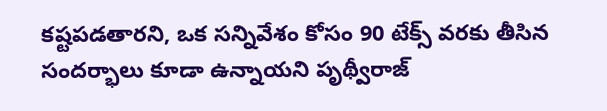కష్టపడతారని, ఒక సన్నివేశం కోసం 90 టేక్స్‌ వరకు తీసిన సందర్భాలు కూడా ఉన్నాయని పృథ్వీరాజ్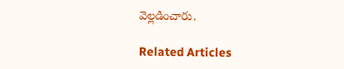వెల్లడించారు.

Related Articles